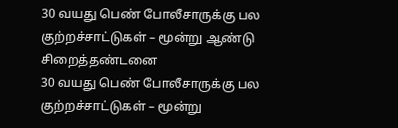30 வயது பெண் போலீசாருக்கு பல குற்றச்சாட்டுகள் – மூன்று ஆண்டு சிறைத்தண்டனை
30 வயது பெண் போலீசாருக்கு பல குற்றச்சாட்டுகள் – மூன்று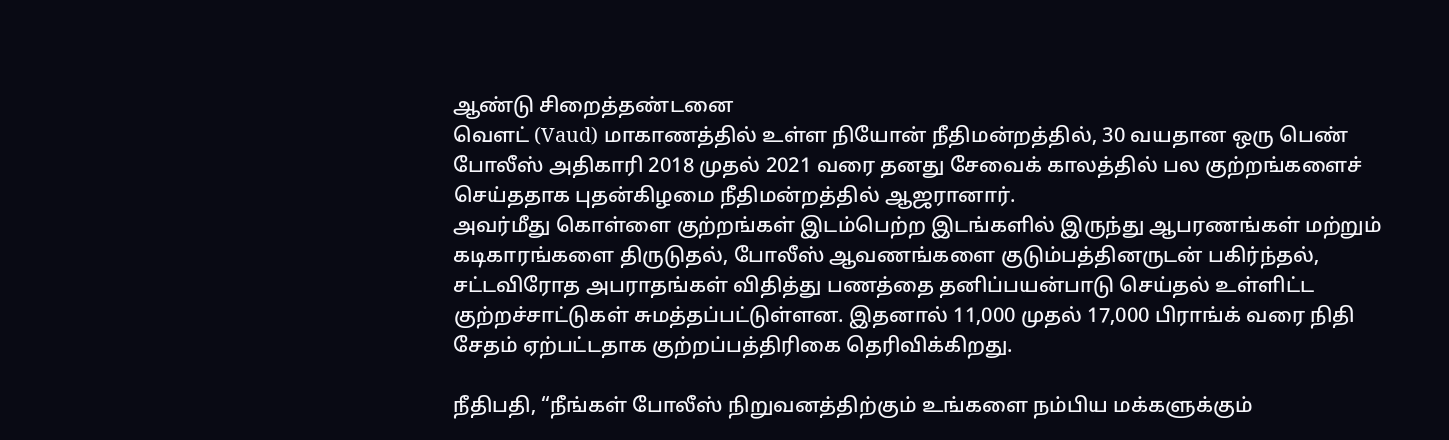ஆண்டு சிறைத்தண்டனை
வெளட் (Vaud) மாகாணத்தில் உள்ள நியோன் நீதிமன்றத்தில், 30 வயதான ஒரு பெண் போலீஸ் அதிகாரி 2018 முதல் 2021 வரை தனது சேவைக் காலத்தில் பல குற்றங்களைச் செய்ததாக புதன்கிழமை நீதிமன்றத்தில் ஆஜரானார்.
அவர்மீது கொள்ளை குற்றங்கள் இடம்பெற்ற இடங்களில் இருந்து ஆபரணங்கள் மற்றும் கடிகாரங்களை திருடுதல், போலீஸ் ஆவணங்களை குடும்பத்தினருடன் பகிர்ந்தல், சட்டவிரோத அபராதங்கள் விதித்து பணத்தை தனிப்பயன்பாடு செய்தல் உள்ளிட்ட குற்றச்சாட்டுகள் சுமத்தப்பட்டுள்ளன. இதனால் 11,000 முதல் 17,000 பிராங்க் வரை நிதி சேதம் ஏற்பட்டதாக குற்றப்பத்திரிகை தெரிவிக்கிறது.

நீதிபதி, “நீங்கள் போலீஸ் நிறுவனத்திற்கும் உங்களை நம்பிய மக்களுக்கும்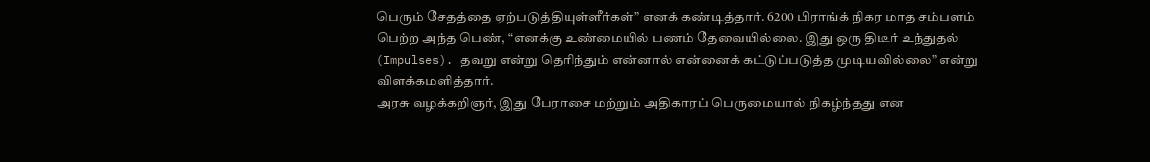பெரும் சேதத்தை ஏற்படுத்தியுள்ளீர்கள்” எனக் கண்டித்தார். 6200 பிராங்க் நிகர மாத சம்பளம் பெற்ற அந்த பெண், “எனக்கு உண்மையில் பணம் தேவையில்லை. இது ஒரு திடீர் உந்துதல் (Impulses). தவறு என்று தெரிந்தும் என்னால் என்னைக் கட்டுப்படுத்த முடியவில்லை” என்று விளக்கமளித்தார்.
அரசு வழக்கறிஞர், இது பேராசை மற்றும் அதிகாரப் பெருமையால் நிகழ்ந்தது என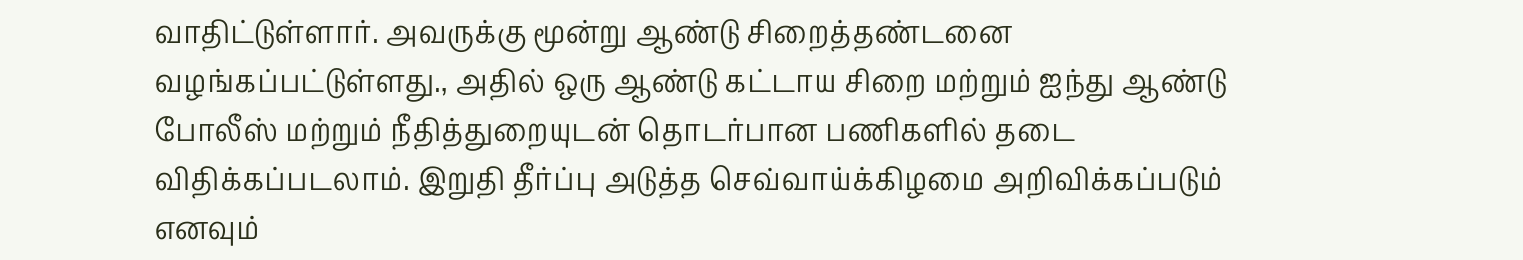வாதிட்டுள்ளார். அவருக்கு மூன்று ஆண்டு சிறைத்தண்டனை வழங்கப்பட்டுள்ளது., அதில் ஒரு ஆண்டு கட்டாய சிறை மற்றும் ஐந்து ஆண்டு போலீஸ் மற்றும் நீதித்துறையுடன் தொடர்பான பணிகளில் தடை விதிக்கப்படலாம். இறுதி தீர்ப்பு அடுத்த செவ்வாய்க்கிழமை அறிவிக்கப்படும் எனவும்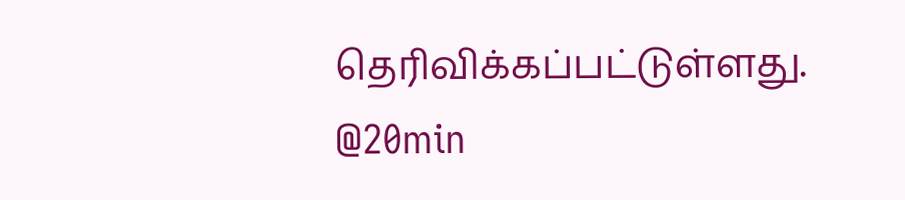தெரிவிக்கப்பட்டுள்ளது.
@20min